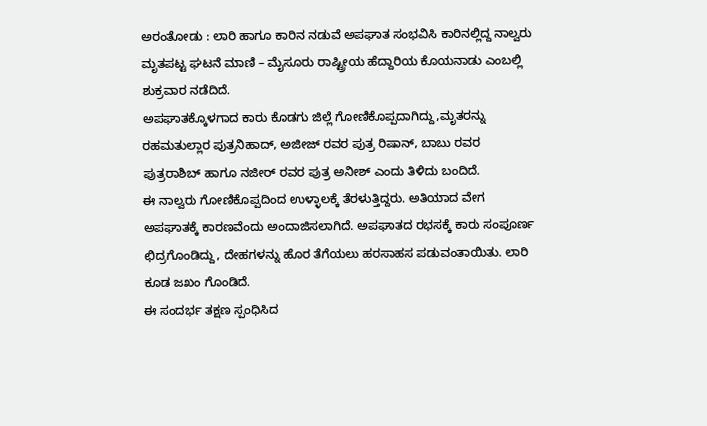ಅರಂತೋಡು : ಲಾರಿ ಹಾಗೂ ಕಾರಿನ ನಡುವೆ ಅಪಘಾತ ಸಂಭವಿಸಿ ಕಾರಿನಲ್ಲಿದ್ದ ನಾಲ್ವರು ಮೃತಪಟ್ಟ ಘಟನೆ ಮಾಣಿ – ಮೈಸೂರು ರಾಷ್ಟ್ರೀಯ ಹೆದ್ದಾರಿಯ ಕೊಯನಾಡು ಎಂಬಲ್ಲಿ ಶುಕ್ರವಾರ ನಡೆದಿದೆ.
ಅಪಘಾತಕ್ಕೊಳಗಾದ ಕಾರು ಕೊಡಗು ಜಿಲ್ಲೆ ಗೋಣಿಕೊಪ್ಪದಾಗಿದ್ದು,ಮೃತರನ್ನು ರಹಮತುಲ್ಲಾರ ಪುತ್ರನಿಹಾದ್, ಅಜೀಜ್ ರವರ ಪುತ್ರ ರಿಷಾನ್, ಬಾಬು ರವರ ಪುತ್ರರಾಶಿಬ್ ಹಾಗೂ ನಜೀರ್ ರವರ ಪುತ್ರ ಅನೀಶ್ ಎಂದು ತಿಳಿದು ಬಂದಿದೆ.
ಈ ನಾಲ್ವರು ಗೋಣಿಕೊಪ್ಪದಿಂದ ಉಳ್ಳಾಲಕ್ಕೆ ತೆರಳುತ್ತಿದ್ದರು. ಅತಿಯಾದ ವೇಗ ಅಪಘಾತಕ್ಕೆ ಕಾರಣವೆಂದು ಅಂದಾಜಿಸಲಾಗಿದೆ. ಅಪಘಾತದ ರಭಸಕ್ಕೆ ಕಾರು ಸಂಪೂರ್ಣ ಛಿದ್ರಗೊಂಡಿದ್ದು, ದೇಹಗಳನ್ನು ಹೊರ ತೆಗೆಯಲು ಹರಸಾಹಸ ಪಡುವಂತಾಯಿತು. ಲಾರಿ ಕೂಡ ಜಖಂ ಗೊಂಡಿದೆ.
ಈ ಸಂದರ್ಭ ತಕ್ಷಣ ಸ್ಪಂಧಿಸಿದ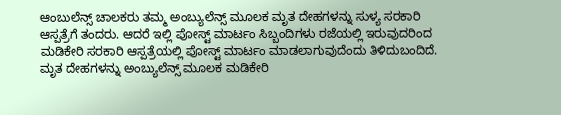ಆಂಬುಲೆನ್ಸ್ ಚಾಲಕರು ತಮ್ಮ ಅಂಬ್ಯುಲೆನ್ಸ್ ಮೂಲಕ ಮೃತ ದೇಹಗಳನ್ನು ಸುಳ್ಯ ಸರಕಾರಿ ಆಸ್ಪತ್ರೆಗೆ ತಂದರು. ಆದರೆ ಇಲ್ಲಿ ಪೋಸ್ಟ್ ಮಾರ್ಟಂ ಸಿಬ್ಬಂದಿಗಳು ರಜೆಯಲ್ಲಿ ಇರುವುದರಿಂದ ಮಡಿಕೇರಿ ಸರಕಾರಿ ಆಸ್ಪತ್ರೆಯಲ್ಲಿ ಪೋಸ್ಟ್ ಮಾರ್ಟಂ ಮಾಡಲಾಗುವುದೆಂದು ತಿಳಿದುಬಂದಿದೆ. ಮೃತ ದೇಹಗಳನ್ನು ಅಂಬ್ಯುಲೆನ್ಸ್ ಮೂಲಕ ಮಡಿಕೇರಿ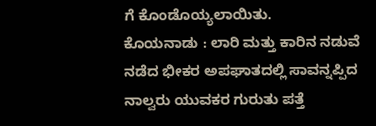ಗೆ ಕೊಂಡೊಯ್ಯಲಾಯಿತು.
ಕೊಯನಾಡು : ಲಾರಿ ಮತ್ತು ಕಾರಿನ ನಡುವೆ ನಡೆದ ಭೀಕರ ಅಪಘಾತದಲ್ಲಿ ಸಾವನ್ನಪ್ಪಿದ ನಾಲ್ವರು ಯುವಕರ ಗುರುತು ಪತ್ತೆ